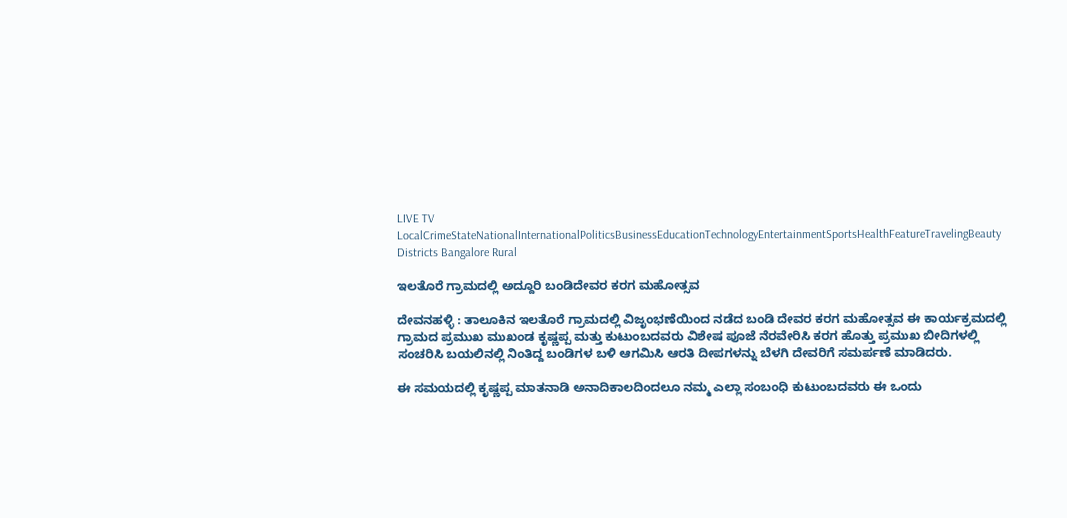LIVE TV LocalCrimeStateNationalInternationalPoliticsBusinessEducationTechnologyEntertainmentSportsHealthFeatureTravelingBeauty
Districts Bangalore Rural

ಇಲತೊರೆ ಗ್ರಾಮದಲ್ಲಿ ಅದ್ದೂರಿ ಬಂಡಿದೇವರ ಕರಗ ಮಹೋತ್ಸವ

ದೇವನಹಳ್ಳಿ : ತಾಲೂಕಿನ ಇಲತೊರೆ ಗ್ರಾಮದಲ್ಲಿ ವಿಜೃಂಭಣೆಯಿಂದ ನಡೆದ ಬಂಡಿ ದೇವರ ಕರಗ ಮಹೋತ್ಸವ ಈ ಕಾರ್ಯಕ್ರಮದಲ್ಲಿ ಗ್ರಾಮದ ಪ್ರಮುಖ ಮುಖಂಡ ಕೃಷ್ಣಪ್ಪ ಮತ್ತು ಕುಟುಂಬದವರು ವಿಶೇಷ ಪೂಜೆ ನೆರವೇರಿಸಿ ಕರಗ ಹೊತ್ತು ಪ್ರಮುಖ ಬೀದಿಗಳಲ್ಲಿ ಸಂಚರಿಸಿ ಬಯಲಿನಲ್ಲಿ ನಿಂತಿದ್ದ ಬಂಡಿಗಳ ಬಳಿ ಆಗಮಿಸಿ ಆರತಿ ದೀಪಗಳನ್ನು ಬೆಳಗಿ ದೇವರಿಗೆ ಸಮರ್ಪಣೆ ಮಾಡಿದರು.

ಈ ಸಮಯದಲ್ಲಿ ಕೃಷ್ಣಪ್ಪ ಮಾತನಾಡಿ ಅನಾದಿಕಾಲದಿಂದಲೂ ನಮ್ಮ ಎಲ್ಲಾ ಸಂಬಂಧಿ ಕುಟುಂಬದವರು ಈ ಒಂದು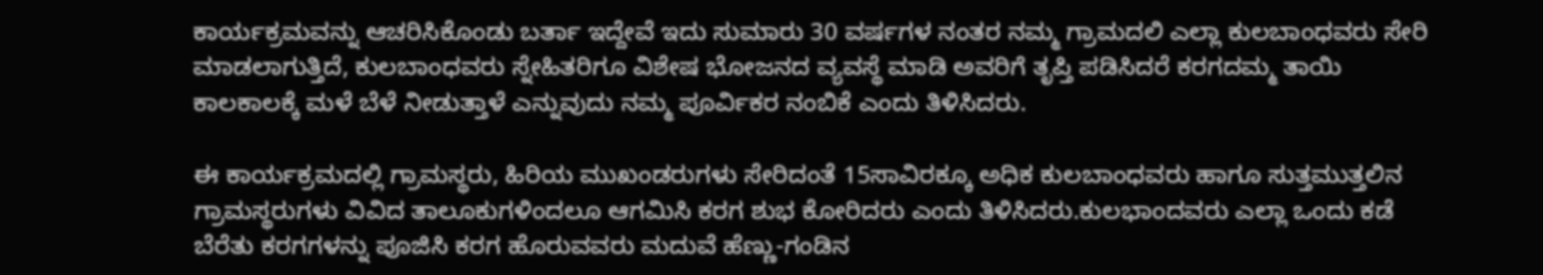ಕಾರ್ಯಕ್ರಮವನ್ನು ಆಚರಿಸಿಕೊಂಡು ಬರ್ತಾ ಇದ್ದೇವೆ ಇದು ಸುಮಾರು 30 ವರ್ಷಗಳ ನಂತರ ನಮ್ಮ ಗ್ರಾಮದಲಿ ಎಲ್ಲಾ ಕುಲಬಾಂಧವರು ಸೇರಿ ಮಾಡಲಾಗುತ್ತಿದೆ, ಕುಲಬಾಂಧವರು ಸ್ನೇಹಿತರಿಗೂ ವಿಶೇಷ ಭೋಜನದ ವ್ಯವಸ್ಥೆ ಮಾಡಿ ಅವರಿಗೆ ತೃಪ್ತಿ ಪಡಿಸಿದರೆ ಕರಗದಮ್ಮ ತಾಯಿ ಕಾಲಕಾಲಕ್ಕೆ ಮಳೆ ಬೆಳೆ ನೀಡುತ್ತಾಳೆ ಎನ್ನುವುದು ನಮ್ಮ ಪೂರ್ವಿಕರ ನಂಬಿಕೆ ಎಂದು ತಿಳಿಸಿದರು.

ಈ ಕಾರ್ಯಕ್ರಮದಲ್ಲಿ ಗ್ರಾಮಸ್ಥರು, ಹಿರಿಯ ಮುಖಂಡರುಗಳು ಸೇರಿದಂತೆ 15ಸಾವಿರಕ್ಕೂ ಅಧಿಕ ಕುಲಬಾಂಧವರು ಹಾಗೂ ಸುತ್ತಮುತ್ತಲಿನ ಗ್ರಾಮಸ್ಥರುಗಳು ವಿವಿದ ತಾಲೂಕುಗಳಿಂದಲೂ ಆಗಮಿಸಿ ಕರಗ ಶುಭ ಕೋರಿದರು ಎಂದು ತಿಳಿಸಿದರು.ಕುಲಭಾಂದವರು ಎಲ್ಲಾ ಒಂದು ಕಡೆ ಬೆರೆತು ಕರಗಗಳನ್ನು ಪೂಜಿಸಿ ಕರಗ ಹೊರುವವರು ಮದುವೆ ಹೆಣ್ಣು-ಗಂಡಿನ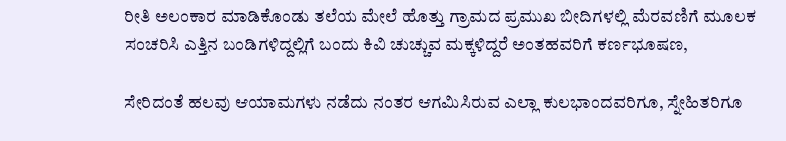ರೀತಿ ಅಲಂಕಾರ ಮಾಡಿಕೊಂಡು ತಲೆಯ ಮೇಲೆ ಹೊತ್ತು ಗ್ರಾಮದ ಪ್ರಮುಖ ಬೀದಿಗಳಲ್ಲಿ ಮೆರವಣಿಗೆ ಮೂಲಕ ಸಂಚರಿಸಿ ಎತ್ತಿನ ಬಂಡಿಗಳಿದ್ದಲ್ಲಿಗೆ ಬಂದು ಕಿವಿ ಚುಚ್ಚುವ ಮಕ್ಕಳಿದ್ದರೆ ಅಂತಹವರಿಗೆ ಕರ್ಣಭೂಷಣ,

ಸೇರಿದಂತೆ ಹಲವು ಆಯಾಮಗಳು ನಡೆದು ನಂತರ ಆಗಮಿಸಿರುವ ಎಲ್ಲಾ ಕುಲಭಾಂದವರಿಗೂ, ಸ್ನೇಹಿತರಿಗೂ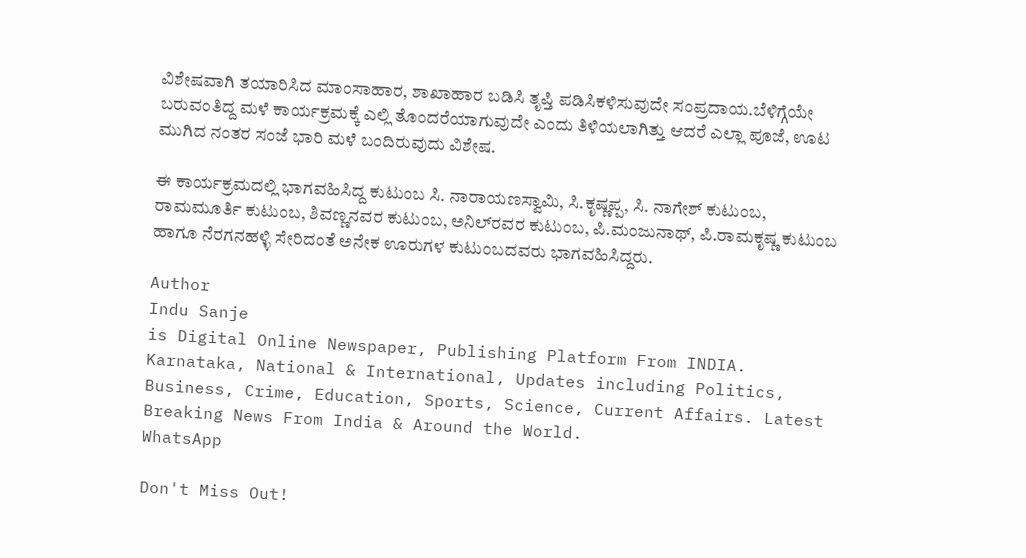ವಿಶೇಷವಾಗಿ ತಯಾರಿಸಿದ ಮಾಂಸಾಹಾರ, ಶಾಖಾಹಾರ ಬಡಿಸಿ ತೃಪ್ತಿ ಪಡಿಸಿಕಳಿಸುವುದೇ ಸಂಪ್ರದಾಯ.ಬೆಳಿಗ್ಗೆಯೇ ಬರುವಂತಿದ್ದ ಮಳೆ ಕಾರ್ಯಕ್ರಮಕ್ಕೆ ಎಲ್ಲಿ ತೊಂದರೆಯಾಗುವುದೇ ಎಂದು ತಿಳಿಯಲಾಗಿತ್ತು ಆದರೆ ಎಲ್ಲಾ ಪೂಜೆ, ಊಟ ಮುಗಿದ ನಂತರ ಸಂಜೆ ಭಾರಿ ಮಳೆ ಬಂದಿರುವುದು ವಿಶೇಷ.

ಈ ಕಾರ್ಯಕ್ರಮದಲ್ಲಿ ಭಾಗವಹಿಸಿದ್ದ ಕುಟುಂಬ ಸಿ. ನಾರಾಯಣಸ್ವಾಮಿ, ಸಿ.ಕೃಷ್ಣಪ್ಪ, ಸಿ. ನಾಗೇಶ್ ಕುಟುಂಬ, ರಾಮಮೂರ್ತಿ ಕುಟುಂಬ, ಶಿವಣ್ಣನವರ ಕುಟುಂಬ, ಅನಿಲ್‍ರವರ ಕುಟುಂಬ, ಪಿ.ಮಂಜುನಾಥ್, ಪಿ.ರಾಮಕೃಷ್ಣ ಕುಟುಂಬ ಹಾಗೂ ನೆರಗನಹಳ್ಳಿ ಸೇರಿದಂತೆ ಅನೇಕ ಊರುಗಳ ಕುಟುಂಬದವರು ಭಾಗವಹಿಸಿದ್ದರು.

Author
Indu Sanje
is Digital Online Newspaper, Publishing Platform From INDIA. Karnataka, National & International, Updates including Politics, Business, Crime, Education, Sports, Science, Current Affairs. Latest Breaking News From India & Around the World.
WhatsApp

Don't Miss Out!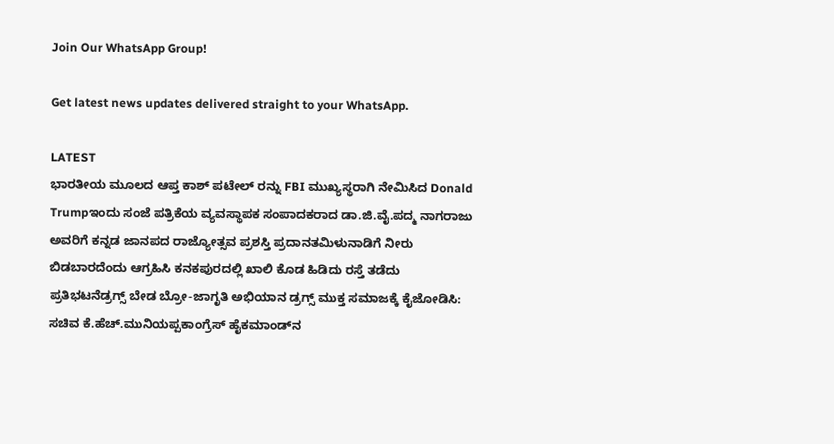Join Our WhatsApp Group!

Get latest news updates delivered straight to your WhatsApp.

LATEST
ಭಾರತೀಯ ಮೂಲದ ಆಪ್ತ ಕಾಶ್ ಪಟೇಲ್ ರನ್ನು FBI ಮುಖ್ಯಸ್ಥರಾಗಿ ನೇಮಿಸಿದ Donald Trumpಇಂದು ಸಂಜೆ ಪತ್ರಿಕೆಯ ವ್ಯವಸ್ಥಾಪಕ ಸಂಪಾದಕರಾದ ಡಾ.ಜಿ.ವೈ.ಪದ್ಮ ನಾಗರಾಜು ಅವರಿಗೆ ಕನ್ನಡ ಜಾನಪದ ರಾಜ್ಯೋತ್ಸವ ಪ್ರಶಸ್ತಿ ಪ್ರದಾನತಮಿಳುನಾಡಿಗೆ ನೀರು ಬಿಡಬಾರದೆಂದು ಆಗ್ರಹಿಸಿ ಕನಕಪುರದಲ್ಲಿ ಖಾಲಿ ಕೊಡ ಹಿಡಿದು ರಸ್ತೆ ತಡೆದು ಪ್ರತಿಭಟನೆಡ್ರಗ್ಸ್ ಬೇಡ ಬ್ರೋ-ಜಾಗೃತಿ ಅಭಿಯಾನ ಡ್ರಗ್ಸ್ ಮುಕ್ತ ಸಮಾಜಕ್ಕೆ ಕೈಜೋಡಿಸಿ: ಸಚಿವ ಕೆ.ಹೆಚ್.ಮುನಿಯಪ್ಪಕಾಂಗ್ರೆಸ್ ಹೈಕಮಾಂಡ್‌ನ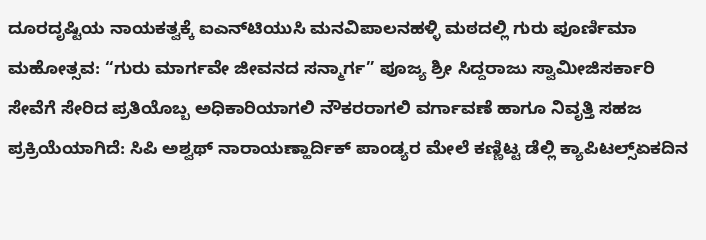ದೂರದೃಷ್ಟಿಯ ನಾಯಕತ್ವಕ್ಕೆ ಐಎನ್‌ಟಿಯುಸಿ ಮನವಿಪಾಲನಹಳ್ಳಿ ಮಠದಲ್ಲಿ ಗುರು ಪೂರ್ಣಿಮಾ ಮಹೋತ್ಸವ: “ಗುರು ಮಾರ್ಗವೇ ಜೀವನದ ಸನ್ಮಾರ್ಗ” ಪೂಜ್ಯ ಶ್ರೀ ಸಿದ್ದರಾಜು ಸ್ವಾಮೀಜಿಸರ್ಕಾರಿ ಸೇವೆಗೆ ಸೇರಿದ ಪ್ರತಿಯೊಬ್ಬ ಅಧಿಕಾರಿಯಾಗಲಿ ನೌಕರರಾಗಲಿ ವರ್ಗಾವಣೆ ಹಾಗೂ ನಿವೃತ್ತಿ ಸಹಜ ಪ್ರಕ್ರಿಯೆಯಾಗಿದೆ: ಸಿಪಿ ಅಶ್ವಥ್ ನಾರಾಯಣ್ಹಾರ್ದಿಕ್ ಪಾಂಡ್ಯರ ಮೇಲೆ ಕಣ್ಣಿಟ್ಟ ಡೆಲ್ಲಿ ಕ್ಯಾಪಿಟಲ್ಸ್ಏಕದಿನ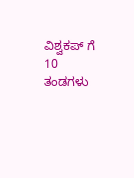ವಿಶ್ವಕಪ್ ಗೆ 10 ತಂಡಗಳು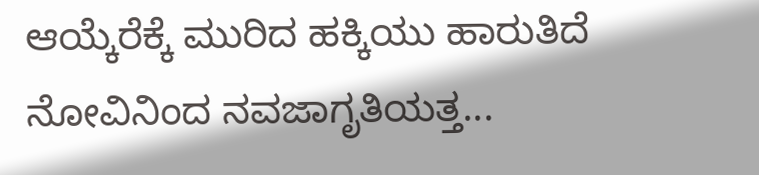ಆಯ್ಕೆರೆಕ್ಕೆ ಮುರಿದ ಹಕ್ಕಿಯು ಹಾರುತಿದೆ ನೋವಿನಿಂದ ನವಜಾಗೃತಿಯತ್ತ...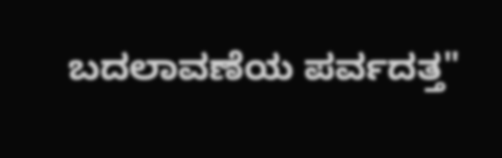ಬದಲಾವಣೆಯ ಪರ್ವದತ್ತ"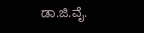ಡಾ.ಜಿ.ವೈ.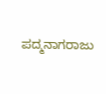ಪದ್ಮನಾಗರಾಜು